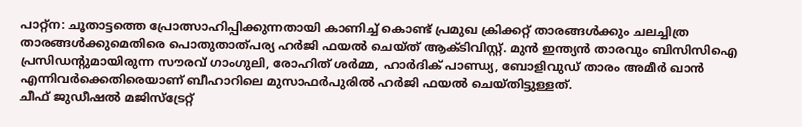പാറ്റ്ന: ചൂതാട്ടത്തെ പ്രോത്സാഹിപ്പിക്കുന്നതായി കാണിച്ച് കൊണ്ട് പ്രമുഖ ക്രിക്കറ്റ് താരങ്ങൾക്കും ചലച്ചിത്ര താരങ്ങൾക്കുമെതിരെ പൊതുതാത്പര്യ ഹർജി ഫയൽ ചെയ്ത് ആക്ടിവിസ്റ്റ്. മുൻ ഇന്ത്യൻ താരവും ബിസിസിഐ പ്രസിഡന്റുമായിരുന്ന സൗരവ് ഗാംഗുലി, രോഹിത് ശർമ്മ, ഹാർദിക് പാണ്ഡ്യ, ബോളിവുഡ് താരം അമീർ ഖാൻ എന്നിവർക്കെതിരെയാണ് ബീഹാറിലെ മുസാഫർപുരിൽ ഹർജി ഫയൽ ചെയ്തിട്ടുള്ളത്.
ചീഫ് ജുഡീഷൽ മജിസ്ട്രേറ്റ്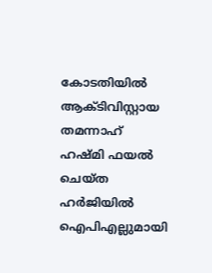കോടതിയിൽ ആക്ടിവിസ്റ്റായ തമന്നാഹ് ഹഷ്മി ഫയൽ ചെയ്ത ഹർജിയിൽ ഐപിഎല്ലുമായി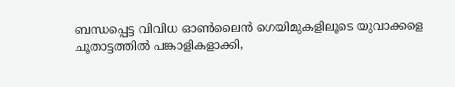ബന്ധപ്പെട്ട വിവിധ ഓൺലൈൻ ഗെയിമുകളിലൂടെ യുവാക്കളെ ചൂതാട്ടത്തിൽ പങ്കാളികളാക്കി,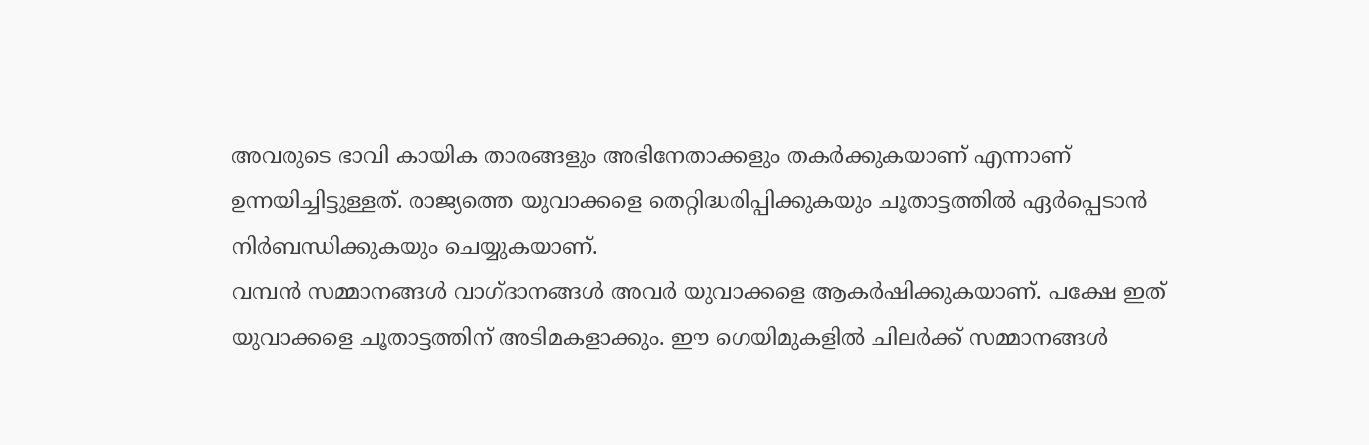അവരുടെ ഭാവി കായിക താരങ്ങളും അഭിനേതാക്കളും തകർക്കുകയാണ് എന്നാണ് ഉന്നയിച്ചിട്ടുള്ളത്. രാജ്യത്തെ യുവാക്കളെ തെറ്റിദ്ധരിപ്പിക്കുകയും ചൂതാട്ടത്തിൽ ഏർപ്പെടാൻ നിർബന്ധിക്കുകയും ചെയ്യുകയാണ്.
വമ്പൻ സമ്മാനങ്ങൾ വാഗ്ദാനങ്ങൾ അവർ യുവാക്കളെ ആകർഷിക്കുകയാണ്. പക്ഷേ ഇത് യുവാക്കളെ ചൂതാട്ടത്തിന് അടിമകളാക്കും. ഈ ഗെയിമുകളിൽ ചിലർക്ക് സമ്മാനങ്ങൾ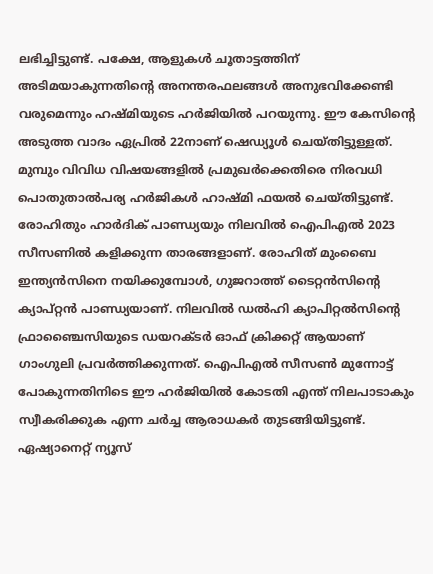ലഭിച്ചിട്ടുണ്ട്. പക്ഷേ, ആളുകൾ ചൂതാട്ടത്തിന് അടിമയാകുന്നതിന്റെ അനന്തരഫലങ്ങൾ അനുഭവിക്കേണ്ടി വരുമെന്നും ഹഷ്മിയുടെ ഹർജിയിൽ പറയുന്നു. ഈ കേസിന്റെ അടുത്ത വാദം ഏപ്രിൽ 22നാണ് ഷെഡ്യൂൾ ചെയ്തിട്ടുള്ളത്. മുമ്പും വിവിധ വിഷയങ്ങളിൽ പ്രമുഖർക്കെതിരെ നിരവധി പൊതുതാൽപര്യ ഹർജികൾ ഹാഷ്മി ഫയൽ ചെയ്തിട്ടുണ്ട്.
രോഹിതും ഹാർദിക് പാണ്ഡ്യയും നിലവിൽ ഐപിഎൽ 2023 സീസണിൽ കളിക്കുന്ന താരങ്ങളാണ്. രോഹിത് മുംബൈ ഇന്ത്യൻസിനെ നയിക്കുമ്പോൾ, ഗുജറാത്ത് ടൈറ്റൻസിന്റെ ക്യാപ്റ്റൻ പാണ്ഡ്യയാണ്. നിലവിൽ ഡൽഹി ക്യാപിറ്റൽസിന്റെ ഫ്രാഞ്ചൈസിയുടെ ഡയറക്ടർ ഓഫ് ക്രിക്കറ്റ് ആയാണ് ഗാംഗുലി പ്രവർത്തിക്കുന്നത്. ഐപിഎൽ സീസൺ മുന്നോട്ട് പോകുന്നതിനിടെ ഈ ഹർജിയിൽ കോടതി എന്ത് നിലപാടാകും സ്വീകരിക്കുക എന്ന ചർച്ച ആരാധകർ തുടങ്ങിയിട്ടുണ്ട്.
ഏഷ്യാനെറ്റ് ന്യൂസ്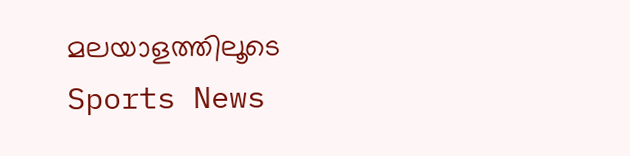മലയാളത്തിലൂടെ Sports News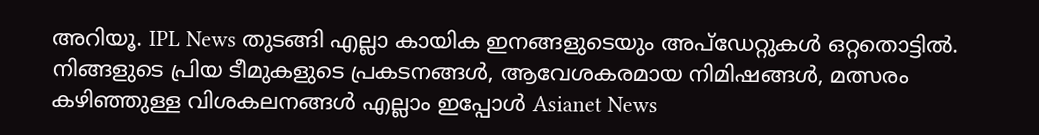അറിയൂ. IPL News തുടങ്ങി എല്ലാ കായിക ഇനങ്ങളുടെയും അപ്ഡേറ്റുകൾ ഒറ്റതൊട്ടിൽ. നിങ്ങളുടെ പ്രിയ ടീമുകളുടെ പ്രകടനങ്ങൾ, ആവേശകരമായ നിമിഷങ്ങൾ, മത്സരം കഴിഞ്ഞുള്ള വിശകലനങ്ങൾ എല്ലാം ഇപ്പോൾ Asianet News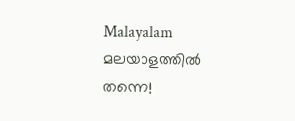Malayalam മലയാളത്തിൽ തന്നെ!